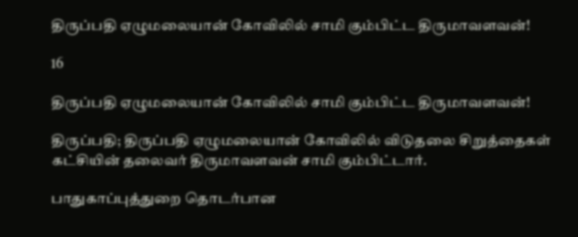திருப்பதி ஏழுமலையான் கோவிலில் சாமி கும்பிட்ட திருமாவளவன்!

16

திருப்பதி ஏழுமலையான் கோவிலில் சாமி கும்பிட்ட திருமாவளவன்!

திருப்பதி; திருப்பதி ஏழுமலையான் கோவிலில் விடுதலை சிறுத்தைகள் கட்சியின் தலைவர் திருமாவளவன் சாமி கும்பிட்டார்.

பாதுகாப்புத்துறை தொடர்பான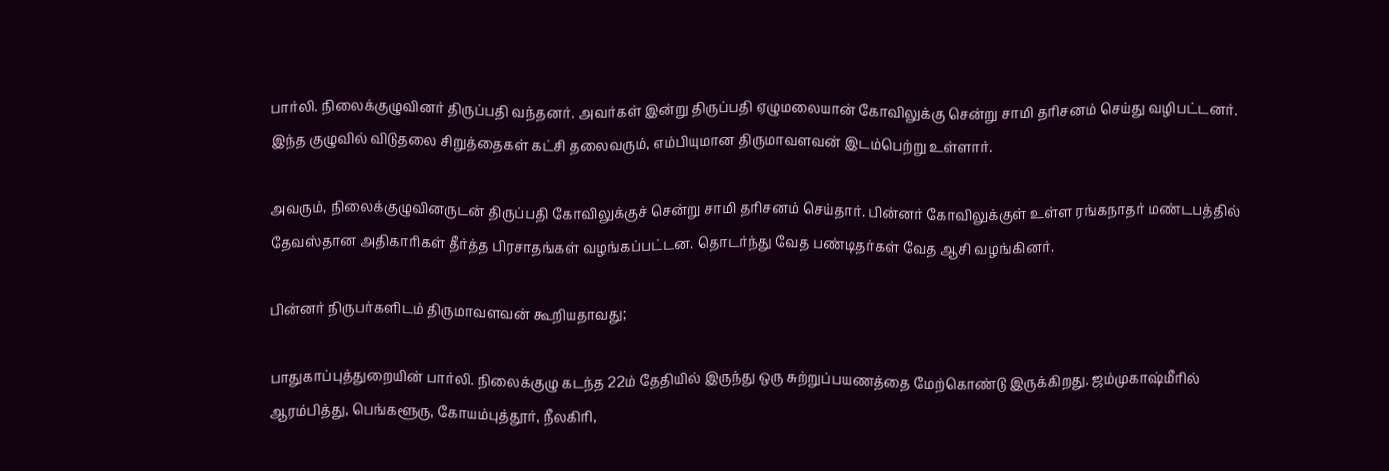பார்லி. நிலைக்குழுவினர் திருப்பதி வந்தனர். அவர்கள் இன்று திருப்பதி ஏழுமலையான் கோவிலுக்கு சென்று சாமி தரிசனம் செய்து வழிபட்டனர். இந்த குழுவில் விடுதலை சிறுத்தைகள் கட்சி தலைவரும், எம்பியுமான திருமாவளவன் இடம்பெற்று உள்ளார்.

அவரும், நிலைக்குழுவினருடன் திருப்பதி கோவிலுக்குச் சென்று சாமி தரிசனம் செய்தார். பின்னர் கோவிலுக்குள் உள்ள ரங்கநாதர் மண்டபத்தில் தேவஸ்தான அதிகாரிகள் தீர்த்த பிரசாதங்கள் வழங்கப்பட்டன. தொடர்ந்து வேத பண்டிதர்கள் வேத ஆசி வழங்கினர்.

பின்னர் நிருபர்களிடம் திருமாவளவன் கூறியதாவது;

பாதுகாப்புத்துறையின் பார்லி. நிலைக்குழு கடந்த 22ம் தேதியில் இருந்து ஒரு சுற்றுப்பயணத்தை மேற்கொண்டு இருக்கிறது. ஜம்முகாஷ்மீரில் ஆரம்பித்து, பெங்களூரு, கோயம்புத்தூர், நீலகிரி,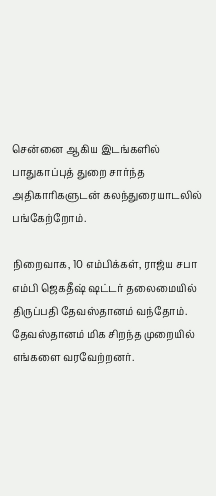சென்னை ஆகிய இடங்களில் பாதுகாப்புத் துறை சார்ந்த அதிகாரிகளுடன் கலந்துரையாடலில் பங்கேற்றோம்.

நிறைவாக, 10 எம்பிக்கள், ராஜ்ய சபா எம்பி ஜெகதீஷ் ஷட்டர் தலைமையில் திருப்பதி தேவஸ்தானம் வந்தோம். தேவஸ்தானம் மிக சிறந்த முறையில் எங்களை வரவேற்றனர்.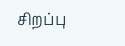சிறப்பு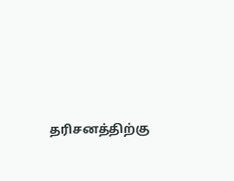தரிசனத்திற்கு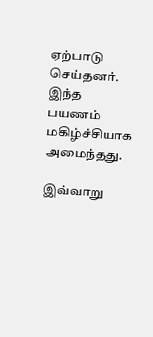ஏற்பாடு செய்தனர். இந்த பயணம் மகிழ்ச்சியாக அமைந்தது.

இவ்வாறு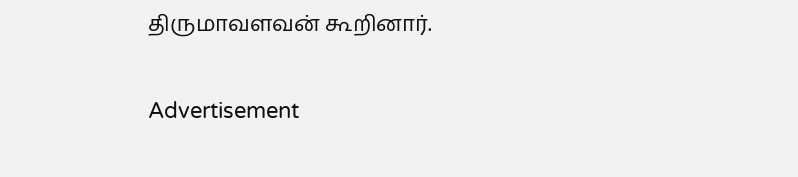திருமாவளவன் கூறினார்.

Advertisement